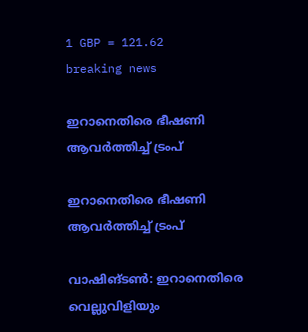1 GBP = 121.62
breaking news

ഇറാനെതിരെ ഭീഷണി ആവർത്തിച്ച് ട്രംപ്

ഇറാനെതിരെ ഭീഷണി ആവർത്തിച്ച് ട്രംപ്

വാഷിങ്ടൺ: ഇറാനെതിരെ വെല്ലുവിളിയും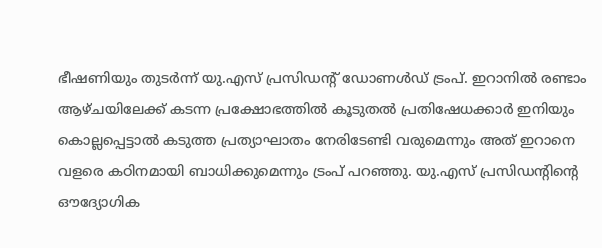ഭീഷണിയും തുടർന്ന് യു.എസ് പ്രസിഡന്‍റ് ഡോണൾഡ് ട്രംപ്. ഇറാനിൽ രണ്ടാം ആഴ്ചയിലേക്ക് കടന്ന പ്രക്ഷോഭത്തിൽ കൂടുതൽ പ്രതിഷേധക്കാർ ഇനിയും കൊല്ലപ്പെട്ടാൽ കടുത്ത പ്രത്യാഘാതം നേരിടേണ്ടി വരുമെന്നും അത് ഇറാനെ വളരെ കഠിനമായി ബാധിക്കുമെന്നും ട്രംപ് പറഞ്ഞു. യു.എസ് പ്രസിഡന്‍റിന്‍റെ ഔദ്യോഗിക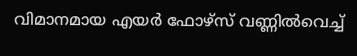വിമാനമായ എയർ ഫോഴ്സ് വണ്ണിൽവെച്ച്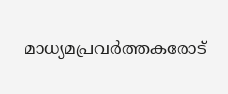മാധ്യമപ്രവർത്തകരോട്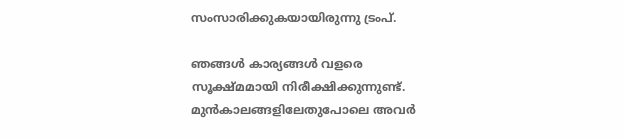സംസാരിക്കുകയായിരുന്നു ട്രംപ്.

ഞങ്ങൾ കാര്യങ്ങൾ വളരെ സൂക്ഷ്മമായി നിരീക്ഷിക്കുന്നുണ്ട്. മുൻകാലങ്ങളിലേതുപോലെ അവർ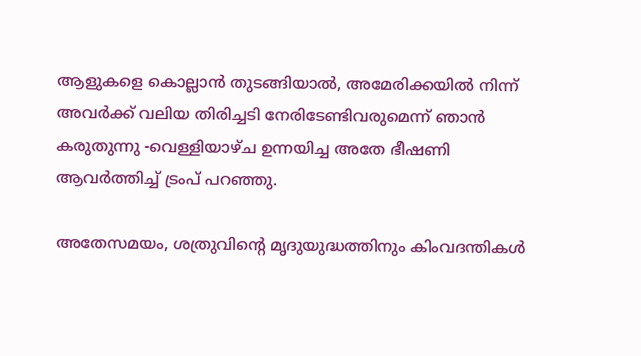ആളുകളെ കൊല്ലാൻ തുടങ്ങിയാൽ, അമേരിക്കയിൽ നിന്ന് അവർക്ക് വലിയ തിരിച്ചടി നേരിടേണ്ടിവരുമെന്ന് ഞാൻ കരുതുന്നു -വെള്ളിയാഴ്ച ഉന്നയിച്ച അതേ ഭീഷണി ആവർത്തിച്ച് ട്രംപ് പറഞ്ഞു.

അതേസമയം, ശത്രുവിന്റെ മൃദുയുദ്ധത്തിനും കിംവദന്തികൾ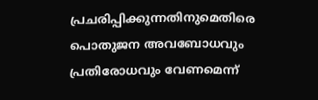പ്രചരിപ്പിക്കുന്നതിനുമെതിരെ പൊതുജന അവബോധവും പ്രതിരോധവും വേണമെന്ന്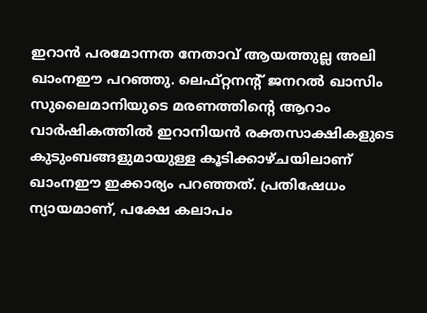ഇറാൻ പരമോന്നത നേതാവ് ആയത്തുല്ല അലി ഖാംനഈ പറഞ്ഞു. ലെഫ്റ്റനന്റ് ജനറൽ ഖാസിം സുലൈമാനിയുടെ മരണത്തിന്‍റെ ആറാം വാർഷികത്തിൽ ഇറാനിയൻ രക്തസാക്ഷികളുടെ കുടുംബങ്ങളുമായുള്ള കൂടിക്കാഴ്ചയിലാണ് ഖാംനഈ ഇക്കാര്യം പറഞ്ഞത്. പ്രതിഷേധം ന്യായമാണ്, പക്ഷേ കലാപം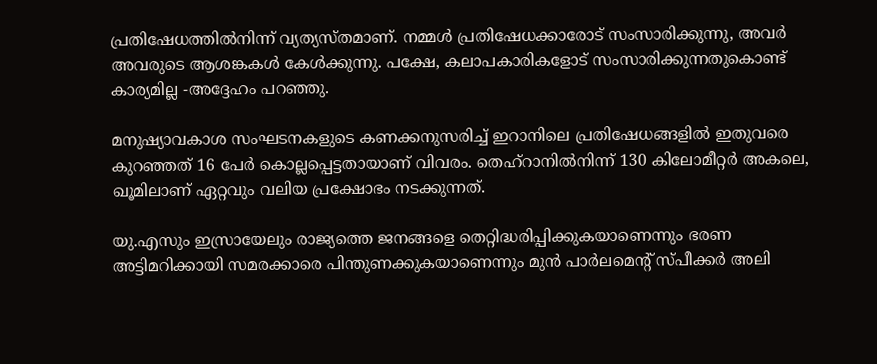പ്രതിഷേധത്തിൽനിന്ന് വ്യത്യസ്തമാണ്. നമ്മൾ പ്രതിഷേധക്കാരോട് സംസാരിക്കുന്നു, അവർ അവരുടെ ആശങ്കകൾ കേൾക്കുന്നു. പക്ഷേ, കലാപകാരികളോട് സംസാരിക്കുന്നതുകൊണ്ട് കാര്യമില്ല -അദ്ദേഹം പറഞ്ഞു.

മനുഷ്യാവകാശ സംഘടനകളുടെ കണക്കനുസരിച്ച് ഇറാനിലെ പ്രതിഷേധങ്ങളിൽ ഇതുവരെ കുറഞ്ഞത് 16 പേർ കൊല്ലപ്പെട്ടതായാണ് വിവരം. തെഹ്റാനിൽനിന്ന് 130 കിലോമീറ്റർ അകലെ, ഖൂമിലാണ് ഏറ്റവും വലിയ പ്രക്ഷോഭം നടക്കുന്നത്.

യു.എസും ഇസ്രായേലും രാജ്യത്തെ ജനങ്ങളെ തെറ്റിദ്ധരിപ്പിക്കുകയാണെന്നും ഭരണ അട്ടിമറിക്കായി സമരക്കാരെ പിന്തുണക്കുകയാണെന്നും മുൻ പാർലമെന്റ് സ്പീക്കർ അലി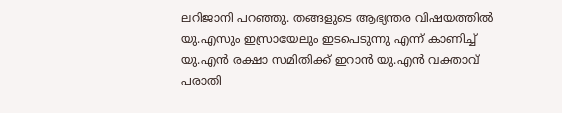ലറിജാനി പറഞ്ഞു. തങ്ങളുടെ ആഭ്യന്തര വിഷയത്തിൽ യു.എസും ഇസ്രായേലും ഇടപെടുന്നു എന്ന് കാണിച്ച് യു.എൻ രക്ഷാ സമിതിക്ക് ഇറാൻ യു.എൻ വക്താവ് പരാതി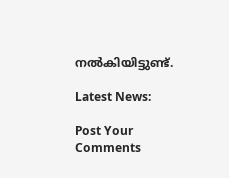നൽകിയിട്ടുണ്ട്.

Latest News:

Post Your Comments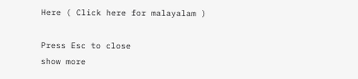Here ( Click here for malayalam )

Press Esc to close
show more